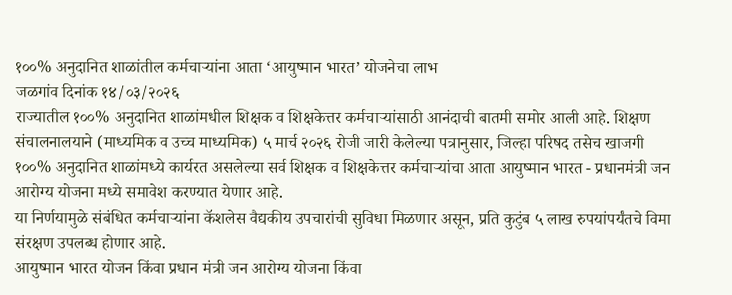१००% अनुदानित शाळांतील कर्मचाऱ्यांना आता ‘आयुष्मान भारत’ योजनेचा लाभ
जळगांव दिनांक १४/०३/२०२६
राज्यातील १००% अनुदानित शाळांमधील शिक्षक व शिक्षकेत्तर कर्मचाऱ्यांसाठी आनंदाची बातमी समोर आली आहे. शिक्षण संचालनालयाने (माध्यमिक व उच्च माध्यमिक) ५ मार्च २०२६ रोजी जारी केलेल्या पत्रानुसार, जिल्हा परिषद तसेच खाजगी १००% अनुदानित शाळांमध्ये कार्यरत असलेल्या सर्व शिक्षक व शिक्षकेत्तर कर्मचाऱ्यांचा आता आयुष्मान भारत - प्रधानमंत्री जन आरोग्य योजना मध्ये समावेश करण्यात येणार आहे.
या निर्णयामुळे संबंधित कर्मचाऱ्यांना कॅशलेस वैद्यकीय उपचारांची सुविधा मिळणार असून, प्रति कुटुंब ५ लाख रुपयांपर्यंतचे विमा संरक्षण उपलब्ध होणार आहे.
आयुष्मान भारत योजन किंवा प्रधान मंत्री जन आरोग्य योजना किंवा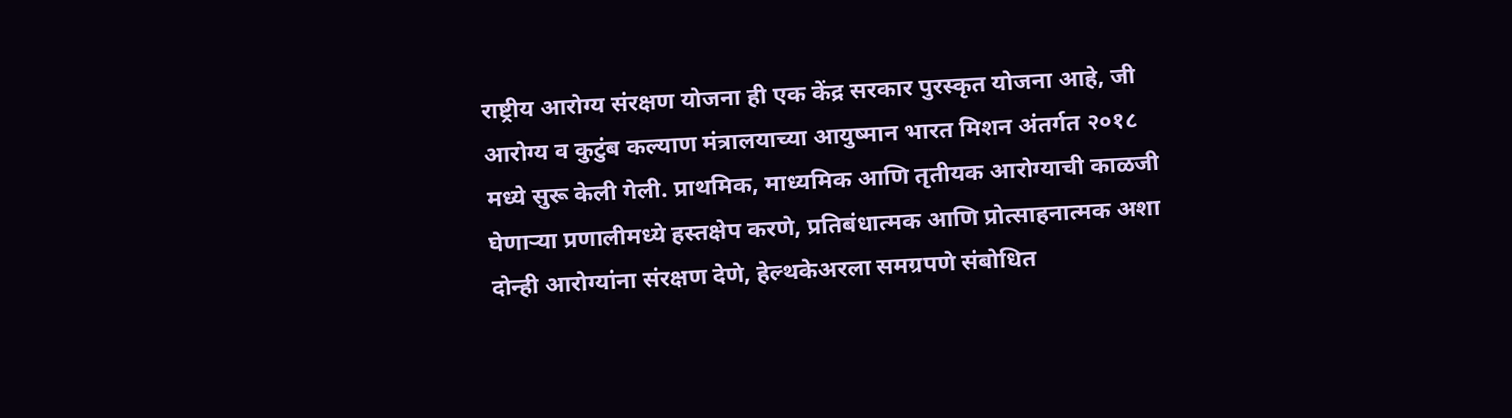राष्ट्रीय आरोग्य संरक्षण योजना ही एक केंद्र सरकार पुरस्कृत योजना आहे, जी आरोग्य व कुटुंब कल्याण मंत्रालयाच्या आयुष्मान भारत मिशन अंतर्गत २०१८ मध्ये सुरू केली गेली. प्राथमिक, माध्यमिक आणि तृतीयक आरोग्याची काळजी घेणाऱ्या प्रणालीमध्ये हस्तक्षेप करणे, प्रतिबंधात्मक आणि प्रोत्साहनात्मक अशा दोन्ही आरोग्यांना संरक्षण देणे, हेल्थकेअरला समग्रपणे संबोधित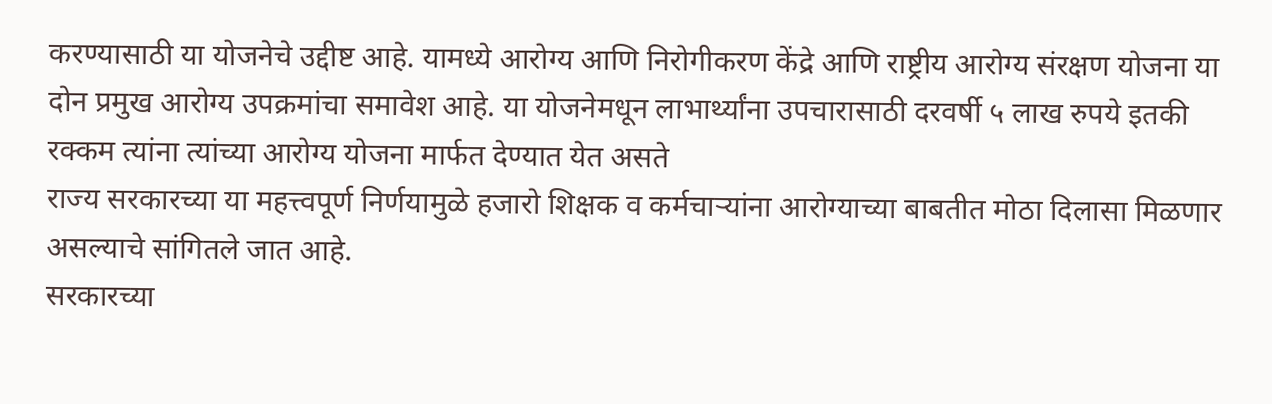करण्यासाठी या योजनेचे उद्दीष्ट आहे. यामध्ये आरोग्य आणि निरोगीकरण केंद्रे आणि राष्ट्रीय आरोग्य संरक्षण योजना या दोन प्रमुख आरोग्य उपक्रमांचा समावेश आहे. या योजनेमधून लाभार्थ्यांना उपचारासाठी दरवर्षी ५ लाख रुपये इतकी रक्कम त्यांना त्यांच्या आरोग्य योजना मार्फत देण्यात येत असते
राज्य सरकारच्या या महत्त्वपूर्ण निर्णयामुळे हजारो शिक्षक व कर्मचाऱ्यांना आरोग्याच्या बाबतीत मोठा दिलासा मिळणार असल्याचे सांगितले जात आहे.
सरकारच्या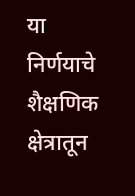या निर्णयाचे शैक्षणिक क्षेत्रातून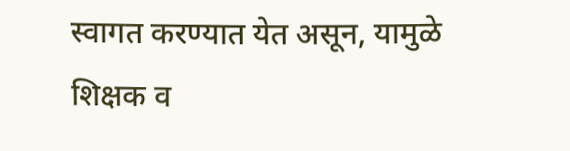स्वागत करण्यात येत असून, यामुळे शिक्षक व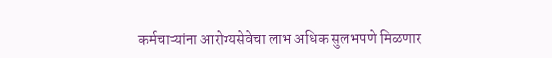कर्मचाऱ्यांना आरोग्यसेवेचा लाभ अधिक सुलभपणे मिळणार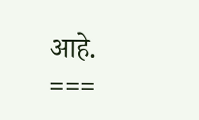आहे.
===